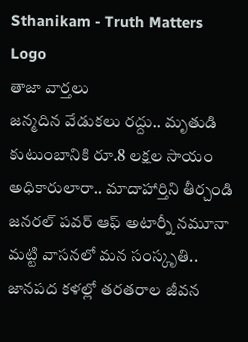Sthanikam - Truth Matters
Logo
తాజా వార్తలు
జన్మదిన వేడుకలు రద్దు.. మృతుడి కుటుంబానికి రూ.8 లక్షల సాయం అధికారులారా.. మాదాహార్తిని తీర్చండి జనరల్ పవర్ ఆఫ్ అటార్నీ నమూనా మట్టి వాసనలో మన సంస్కృతి.. జానపద కళల్లో తరతరాల జీవన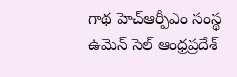గాథ హెచ్ఆర్పీఎం సంస్థ ఉమెన్ సెల్ ఆంధ్రప్రదేశ్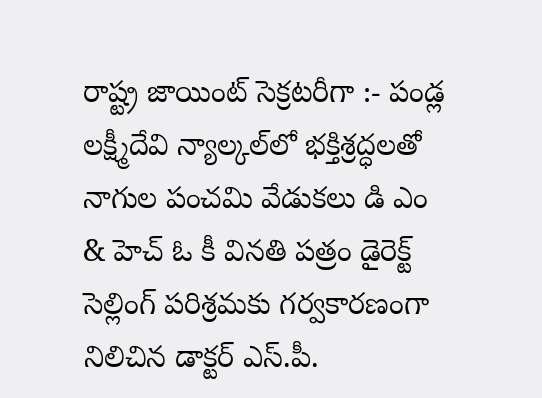రాష్ట్ర జాయింట్ సెక్రటరీగా :- పండ్ల లక్ష్మీదేవి న్యాల్కల్‌లో భక్తిశ్రద్ధలతో నాగుల పంచమి వేడుకలు డి ఎం & హెచ్ ఓ కీ వినతి పత్రం డైరెక్ట్ సెల్లింగ్ పరిశ్రమకు గర్వకారణంగా నిలిచిన డాక్టర్ ఎస్.పీ.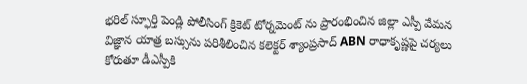భరిల్ స్ఫూర్తి పెండ్లి పోలీసింగ్ క్రికెట్ టోర్నమెంట్ ను ప్రారంభించిన జిల్లా ఎస్పీ వేమన విజ్ఞాన యాత్ర బస్సును పరిశీలించిన కలెక్టర్ శ్యాంప్రసాద్ ABN రాధాకృష్ణపై చర్యలు కోరుతూ డీఎస్పీకి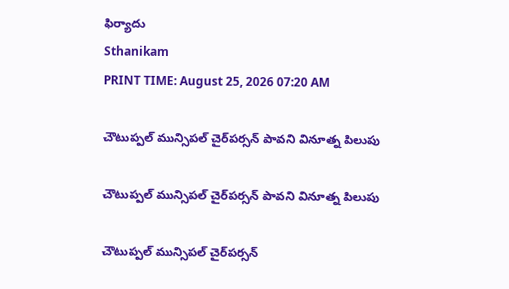ఫిర్యాదు
Sthanikam
PRINT TIME: August 25, 2026 07:20 AM

చౌటుప్పల్ మున్సిపల్ చైర్‌పర్సన్ పావని వినూత్న పిలుపు

చౌటుప్పల్ మున్సిపల్ చైర్‌పర్సన్ పావని వినూత్న పిలుపు

చౌటుప్పల్ మున్సిపల్ చైర్‌పర్సన్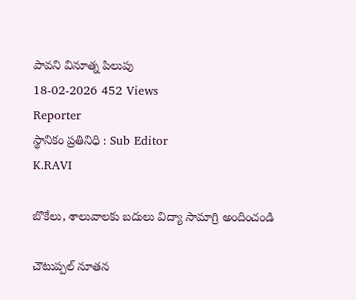పావని వినూత్న పిలుపు
18-02-2026 452 Views
Reporter
స్థానికం ప్రతినిధి : Sub Editor
K.RAVI

బొకేలు, శాలువాలకు బదులు విద్యా సామాగ్రి అందించండి

చౌటుప్పల్ నూతన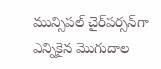మున్సిపల్ చైర్‌పర్సన్‌గా ఎన్నికైన మొగుదాల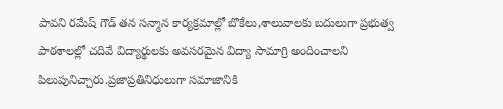పావని రమేష్ గౌడ్ తన సన్మాన కార్యక్రమాల్లో బొకేలు,శాలువాలకు బదులుగా ప్రభుత్వ పాఠశాలల్లో చదివే విద్యార్థులకు అవసరమైన విద్యా సామాగ్రి అందించాలని పిలుపునిచ్చారు.ప్రజాప్రతినిధులుగా సమాజానికి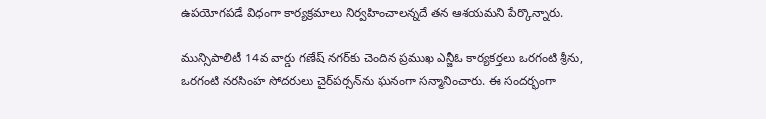ఉపయోగపడే విధంగా కార్యక్రమాలు నిర్వహించాలన్నదే తన ఆశయమని పేర్కొన్నారు.

మున్సిపాలిటీ 14వ వార్డు గణేష్ నగర్‌కు చెందిన ప్రముఖ ఎన్జీఓ కార్యకర్తలు ఒరగంటి శ్రీను, ఒరగంటి నరసింహ సోదరులు చైర్‌పర్సన్‌ను ఘనంగా సన్మానించారు. ఈ సందర్భంగా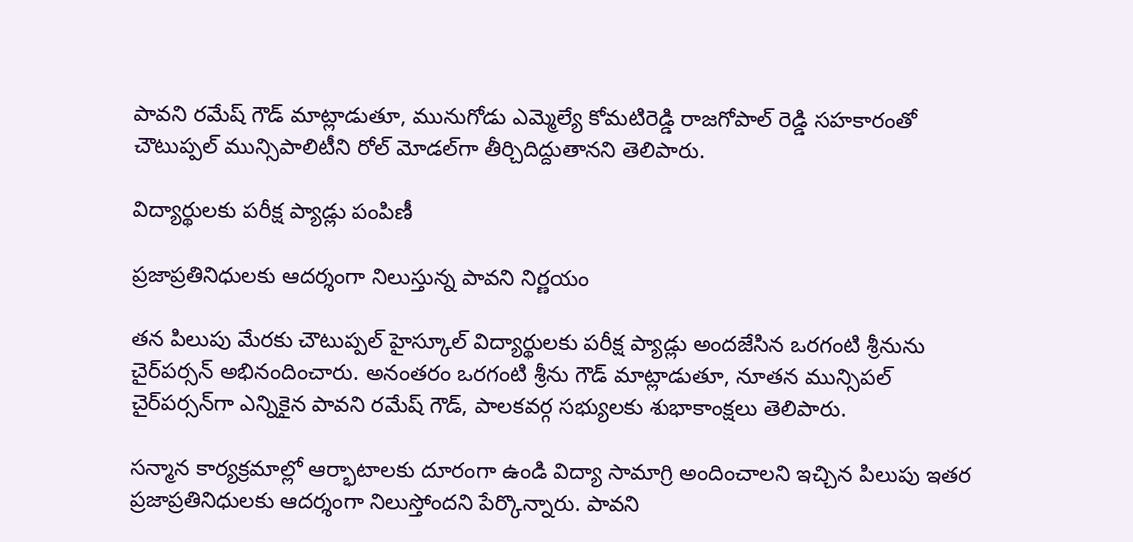పావని రమేష్ గౌడ్ మాట్లాడుతూ, మునుగోడు ఎమ్మెల్యే కోమటిరెడ్డి రాజగోపాల్ రెడ్డి సహకారంతో చౌటుప్పల్ మున్సిపాలిటీని రోల్ మోడల్‌గా తీర్చిదిద్దుతానని తెలిపారు.

విద్యార్థులకు పరీక్ష ప్యాడ్లు పంపిణీ

ప్రజాప్రతినిధులకు ఆదర్శంగా నిలుస్తున్న పావని నిర్ణయం

తన పిలుపు మేరకు చౌటుప్పల్ హైస్కూల్ విద్యార్థులకు పరీక్ష ప్యాడ్లు అందజేసిన ఒరగంటి శ్రీనును చైర్‌పర్సన్ అభినందించారు. అనంతరం ఒరగంటి శ్రీను గౌడ్ మాట్లాడుతూ, నూతన మున్సిపల్ చైర్‌పర్సన్‌గా ఎన్నికైన పావని రమేష్ గౌడ్, పాలకవర్గ సభ్యులకు శుభాకాంక్షలు తెలిపారు.

సన్మాన కార్యక్రమాల్లో ఆర్భాటాలకు దూరంగా ఉండి విద్యా సామాగ్రి అందించాలని ఇచ్చిన పిలుపు ఇతర ప్రజాప్రతినిధులకు ఆదర్శంగా నిలుస్తోందని పేర్కొన్నారు. పావని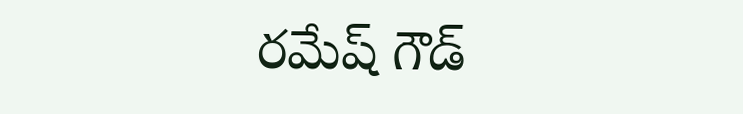రమేష్ గౌడ్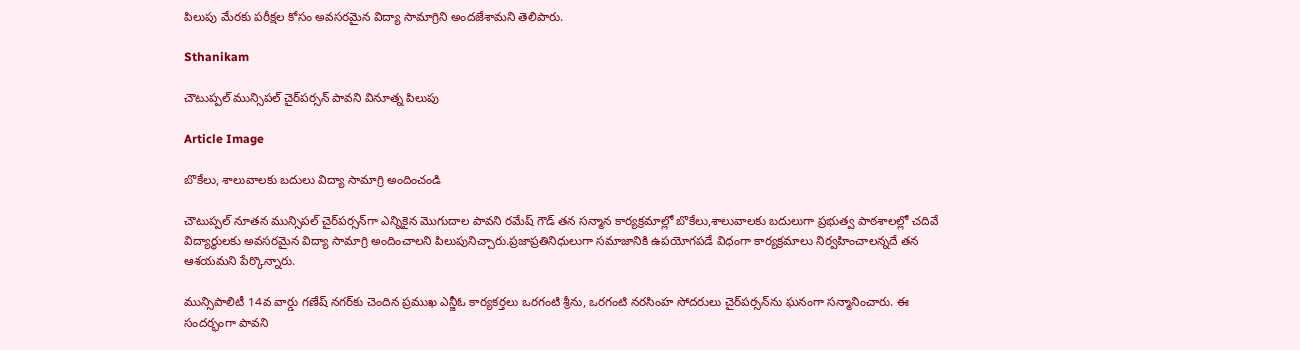పిలుపు మేరకు పరీక్షల కోసం అవసరమైన విద్యా సామాగ్రిని అందజేశామని తెలిపారు.

Sthanikam

చౌటుప్పల్ మున్సిపల్ చైర్‌పర్సన్ పావని వినూత్న పిలుపు

Article Image

బొకేలు, శాలువాలకు బదులు విద్యా సామాగ్రి అందించండి

చౌటుప్పల్ నూతన మున్సిపల్ చైర్‌పర్సన్‌గా ఎన్నికైన మొగుదాల పావని రమేష్ గౌడ్ తన సన్మాన కార్యక్రమాల్లో బొకేలు,శాలువాలకు బదులుగా ప్రభుత్వ పాఠశాలల్లో చదివే విద్యార్థులకు అవసరమైన విద్యా సామాగ్రి అందించాలని పిలుపునిచ్చారు.ప్రజాప్రతినిధులుగా సమాజానికి ఉపయోగపడే విధంగా కార్యక్రమాలు నిర్వహించాలన్నదే తన ఆశయమని పేర్కొన్నారు.

మున్సిపాలిటీ 14వ వార్డు గణేష్ నగర్‌కు చెందిన ప్రముఖ ఎన్జీఓ కార్యకర్తలు ఒరగంటి శ్రీను, ఒరగంటి నరసింహ సోదరులు చైర్‌పర్సన్‌ను ఘనంగా సన్మానించారు. ఈ సందర్భంగా పావని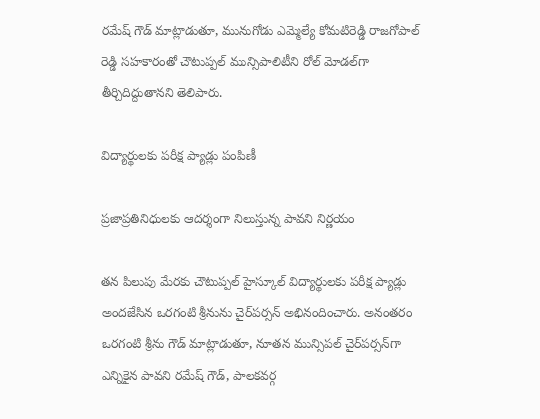రమేష్ గౌడ్ మాట్లాడుతూ, మునుగోడు ఎమ్మెల్యే కోమటిరెడ్డి రాజగోపాల్ రెడ్డి సహకారంతో చౌటుప్పల్ మున్సిపాలిటీని రోల్ మోడల్‌గా తీర్చిదిద్దుతానని తెలిపారు.

విద్యార్థులకు పరీక్ష ప్యాడ్లు పంపిణీ

ప్రజాప్రతినిధులకు ఆదర్శంగా నిలుస్తున్న పావని నిర్ణయం

తన పిలుపు మేరకు చౌటుప్పల్ హైస్కూల్ విద్యార్థులకు పరీక్ష ప్యాడ్లు అందజేసిన ఒరగంటి శ్రీనును చైర్‌పర్సన్ అభినందించారు. అనంతరం ఒరగంటి శ్రీను గౌడ్ మాట్లాడుతూ, నూతన మున్సిపల్ చైర్‌పర్సన్‌గా ఎన్నికైన పావని రమేష్ గౌడ్, పాలకవర్గ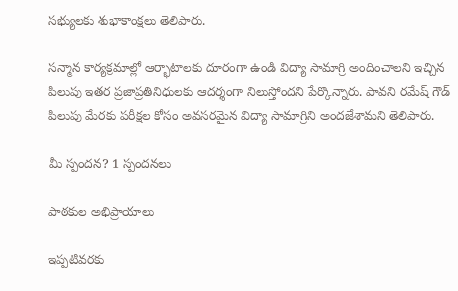సభ్యులకు శుభాకాంక్షలు తెలిపారు.

సన్మాన కార్యక్రమాల్లో ఆర్భాటాలకు దూరంగా ఉండి విద్యా సామాగ్రి అందించాలని ఇచ్చిన పిలుపు ఇతర ప్రజాప్రతినిధులకు ఆదర్శంగా నిలుస్తోందని పేర్కొన్నారు. పావని రమేష్ గౌడ్ పిలుపు మేరకు పరీక్షల కోసం అవసరమైన విద్యా సామాగ్రిని అందజేశామని తెలిపారు.

మీ స్పందన? 1 స్పందనలు

పాఠకుల అభిప్రాయాలు

ఇప్పటివరకు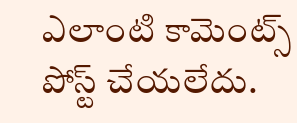ఎలాంటి కామెంట్స్ పోస్ట్ చేయలేదు.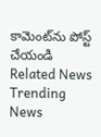కామెంట్‌ను పోస్ట్ చేయండి
Related News
Trending News